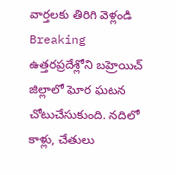వార్తలకు తిరిగి వెళ్లండి
Breaking
ఉత్తరప్రదేశ్లోని బహ్రెయిచ్ జిల్లాలో ఘోర ఘటన చోటుచేసుకుంది. నదిలో కాళ్లు, చేతులు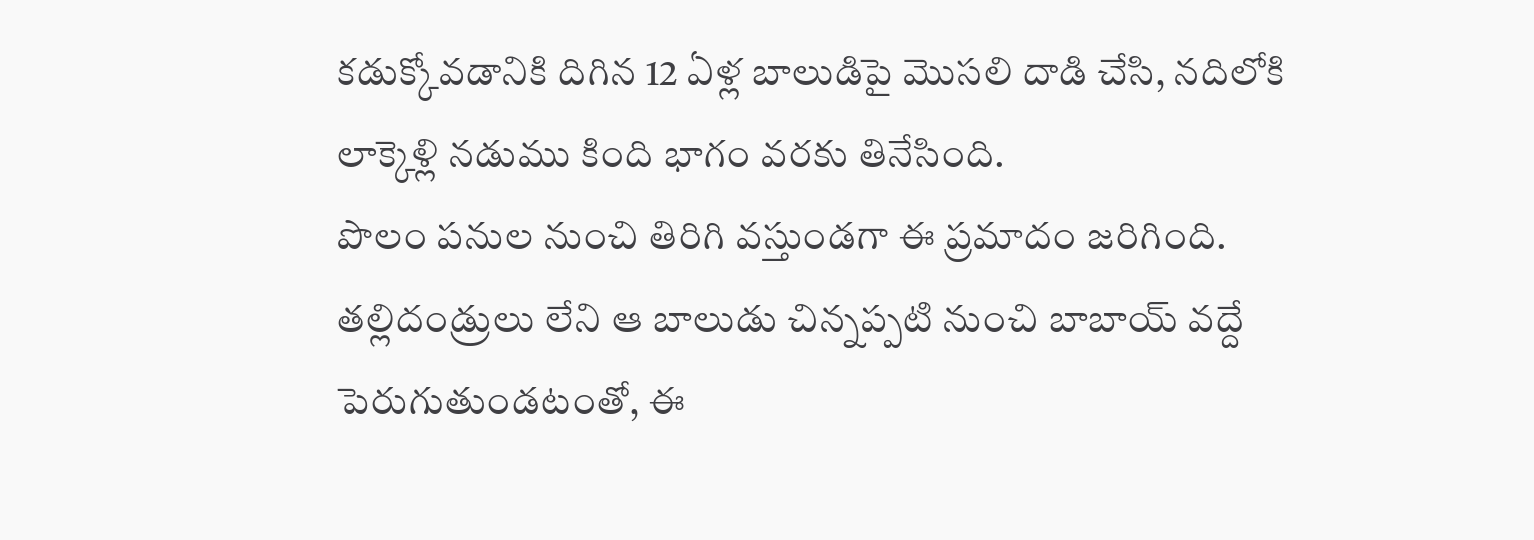కడుక్కోవడానికి దిగిన 12 ఏళ్ల బాలుడిపై మొసలి దాడి చేసి, నదిలోకి లాక్కెళ్లి నడుము కింది భాగం వరకు తినేసింది.
పొలం పనుల నుంచి తిరిగి వస్తుండగా ఈ ప్రమాదం జరిగింది. తల్లిదండ్రులు లేని ఆ బాలుడు చిన్నప్పటి నుంచి బాబాయ్ వద్దే పెరుగుతుండటంతో, ఈ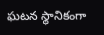ఘటన స్థానికంగా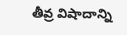తీవ్ర విషాదాన్ని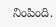నింపింది.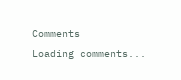Comments
Loading comments...